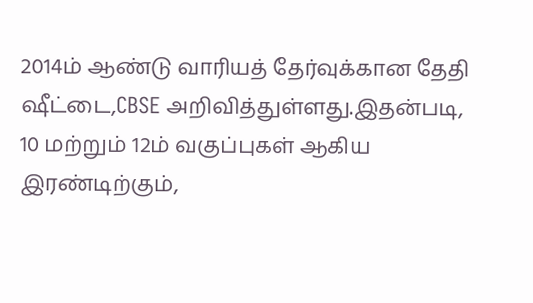2014ம் ஆண்டு வாரியத் தேர்வுக்கான தேதி ஷீட்டை,CBSE அறிவித்துள்ளது.இதன்படி, 10 மற்றும் 12ம் வகுப்புகள் ஆகிய இரண்டிற்கும்,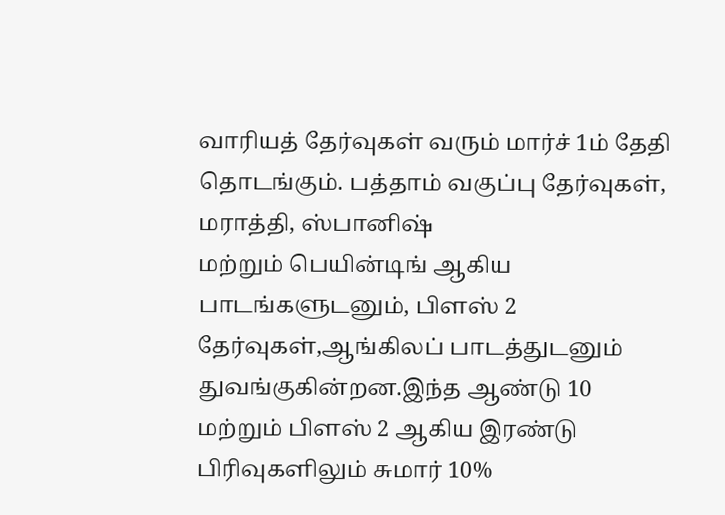வாரியத் தேர்வுகள் வரும் மார்ச் 1ம் தேதி தொடங்கும். பத்தாம் வகுப்பு தேர்வுகள், மராத்தி, ஸ்பானிஷ்
மற்றும் பெயின்டிங் ஆகிய பாடங்களுடனும், பிளஸ் 2 தேர்வுகள்,ஆங்கிலப் பாடத்துடனும் துவங்குகின்றன.இந்த ஆண்டு 10 மற்றும் பிளஸ் 2 ஆகிய இரண்டு பிரிவுகளிலும் சுமார் 10%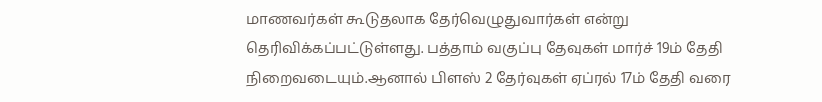மாணவர்கள் கூடுதலாக தேர்வெழுதுவார்கள் என்று தெரிவிக்கப்பட்டுள்ளது. பத்தாம் வகுப்பு தேவுகள் மார்ச் 19ம் தேதி நிறைவடையும்.ஆனால் பிளஸ் 2 தேர்வுகள் ஏப்ரல் 17ம் தேதி வரை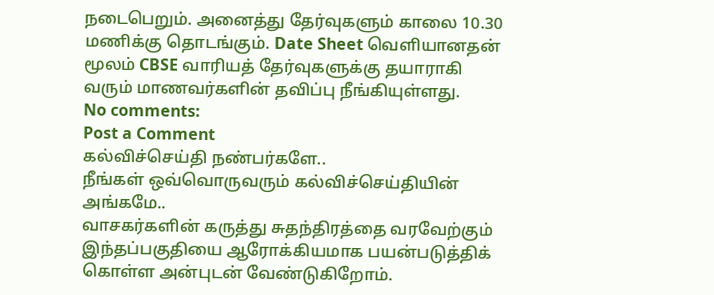நடைபெறும். அனைத்து தேர்வுகளும் காலை 10.30 மணிக்கு தொடங்கும். Date Sheet வெளியானதன் மூலம் CBSE வாரியத் தேர்வுகளுக்கு தயாராகி வரும் மாணவர்களின் தவிப்பு நீங்கியுள்ளது.
No comments:
Post a Comment
கல்விச்செய்தி நண்பர்களே..
நீங்கள் ஒவ்வொருவரும் கல்விச்செய்தியின் அங்கமே..
வாசகர்களின் கருத்து சுதந்திரத்தை வரவேற்கும் இந்தப்பகுதியை ஆரோக்கியமாக பயன்படுத்திக் கொள்ள அன்புடன் வேண்டுகிறோம்.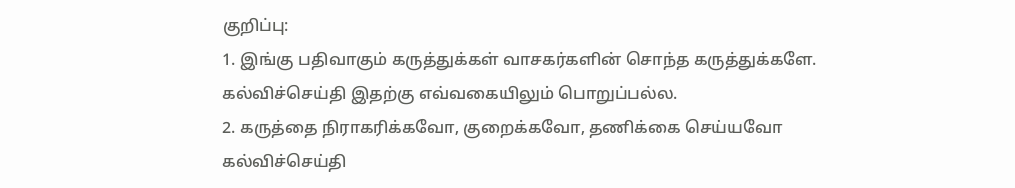குறிப்பு:
1. இங்கு பதிவாகும் கருத்துக்கள் வாசகர்களின் சொந்த கருத்துக்களே. கல்விச்செய்தி இதற்கு எவ்வகையிலும் பொறுப்பல்ல.
2. கருத்தை நிராகரிக்கவோ, குறைக்கவோ, தணிக்கை செய்யவோ கல்விச்செய்தி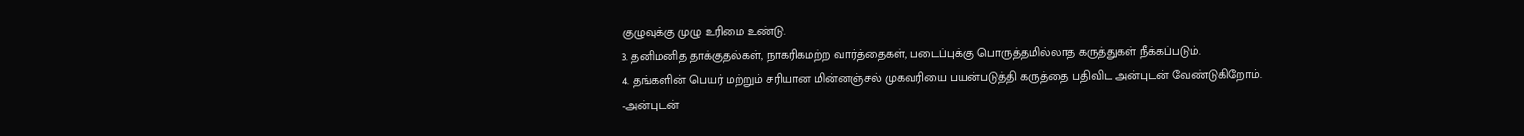குழுவுக்கு முழு உரிமை உண்டு.
3. தனிமனித தாக்குதல்கள், நாகரிகமற்ற வார்த்தைகள், படைப்புக்கு பொருத்தமில்லாத கருத்துகள் நீக்கப்படும்.
4. தங்களின் பெயர் மற்றும் சரியான மின்னஞ்சல் முகவரியை பயன்படுத்தி கருத்தை பதிவிட அன்புடன் வேண்டுகிறோம்.
-அன்புடன்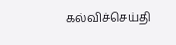கல்விச்செய்தி